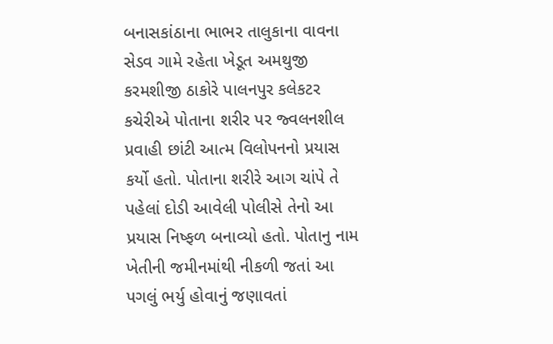બનાસકાંઠાના ભાભર તાલુકાના વાવના સેડવ ગામે રહેતા ખેડૂત અમથુજી કરમશીજી ઠાકોરે પાલનપુર કલેકટર કચેરીએ પોતાના શરીર પર જ્વલનશીલ પ્રવાહી છાંટી આત્મ વિલોપનનો પ્રયાસ કર્યો હતો. પોતાના શરીરે આગ ચાંપે તે પહેલાં દોડી આવેલી પોલીસે તેનો આ પ્રયાસ નિષ્ફળ બનાવ્યો હતો. પોતાનુ નામ ખેતીની જમીનમાંથી નીકળી જતાં આ પગલું ભર્યુ હોવાનું જણાવતાં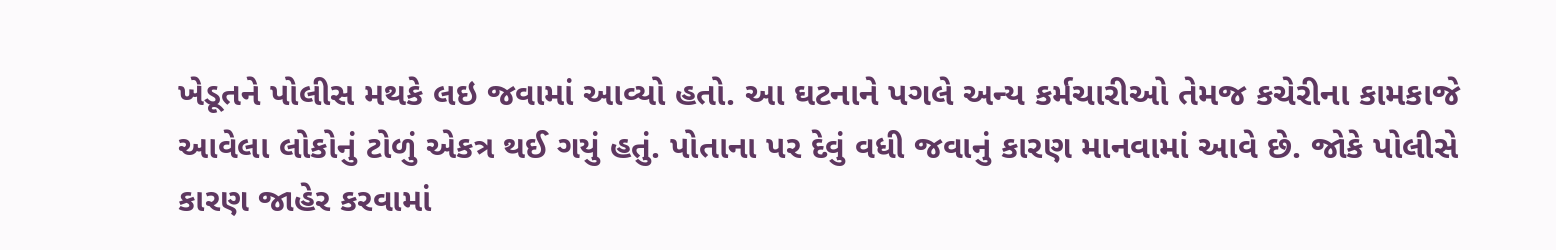ખેડૂતને પોલીસ મથકે લઇ જવામાં આવ્યો હતો. આ ઘટનાને પગલે અન્ય કર્મચારીઓ તેમજ કચેરીના કામકાજે આવેલા લોકોનું ટોળું એકત્ર થઈ ગયું હતું. પોતાના પર દેવું વધી જવાનું કારણ માનવામાં આવે છે. જોકે પોલીસે કારણ જાહેર કરવામાં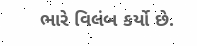ભારે વિલંબ કર્યો છે.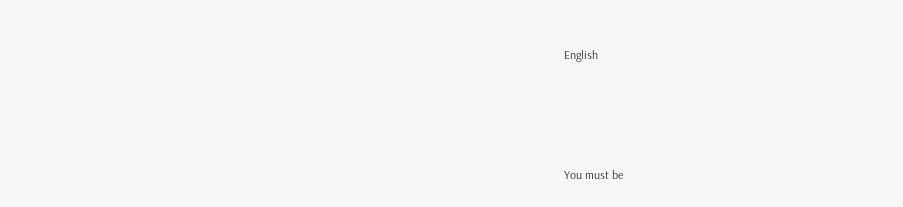English





You must be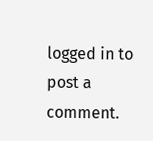logged in to post a comment.